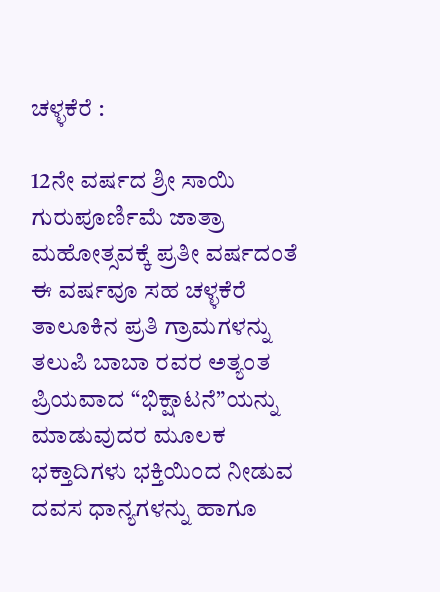ಚಳ್ಳಕೆರೆ :

12ನೇ ವರ್ಷದ ಶ್ರೀ ಸಾಯಿ ಗುರುಪೂರ್ಣಿಮೆ ಜಾತ್ರಾ ಮಹೋತ್ಸವಕ್ಕೆ ಪ್ರತೀ ವರ್ಷದಂತೆ ಈ ವರ್ಷವೂ ಸಹ ಚಳ್ಳಕೆರೆ ತಾಲೂಕಿನ ಪ್ರತಿ ಗ್ರಾಮಗಳನ್ನು ತಲುಪಿ ಬಾಬಾ ರವರ ಅತ್ಯಂತ ಪ್ರಿಯವಾದ “ಭಿಕ್ಷಾಟನೆ”ಯನ್ನು ಮಾಡುವುದರ ಮೂಲಕ ಭಕ್ತಾದಿಗಳು ಭಕ್ತಿಯಿಂದ ನೀಡುವ ದವಸ ಧಾನ್ಯಗಳನ್ನು ಹಾಗೂ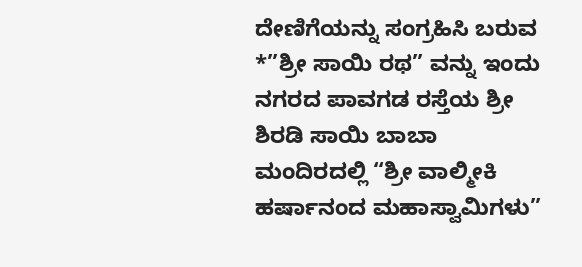ದೇಣಿಗೆಯನ್ನು ಸಂಗ್ರಹಿಸಿ ಬರುವ *”ಶ್ರೀ ಸಾಯಿ ರಥ” ವನ್ನು ಇಂದು ನಗರದ ಪಾವಗಡ ರಸ್ತೆಯ ಶ್ರೀ ಶಿರಡಿ ಸಾಯಿ ಬಾಬಾ ಮಂದಿರದಲ್ಲಿ “ಶ್ರೀ ವಾಲ್ಮೀಕಿ ಹರ್ಷಾನಂದ ಮಹಾಸ್ವಾಮಿಗಳು”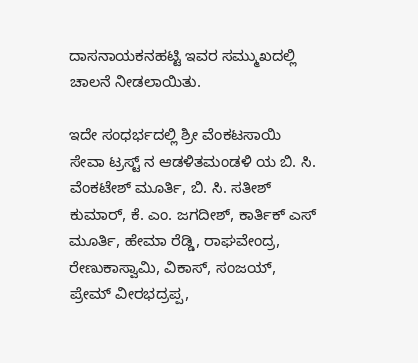ದಾಸನಾಯಕನಹಟ್ಟಿ ಇವರ ಸಮ್ಮುಖದಲ್ಲಿ ಚಾಲನೆ ನೀಡಲಾಯಿತು.

ಇದೇ ಸಂಧರ್ಭದಲ್ಲಿ ಶ್ರೀ ವೆಂಕಟಸಾಯಿ ಸೇವಾ ಟ್ರಸ್ಟ್ ನ ಆಡಳಿತಮಂಡಳಿ ಯ ಬಿ. ಸಿ. ವೆಂಕಟೇಶ್ ಮೂರ್ತಿ, ಬಿ. ಸಿ. ಸತೀಶ್ ಕುಮಾರ್, ಕೆ. ಎಂ. ಜಗದೀಶ್, ಕಾರ್ತಿಕ್ ಎಸ್ ಮೂರ್ತಿ, ಹೇಮಾ ರೆಡ್ಡಿ, ರಾಘವೇಂದ್ರ, ರೇಣುಕಾಸ್ವಾಮಿ, ವಿಕಾಸ್, ಸಂಜಯ್, ಪ್ರೇಮ್ ವೀರಭದ್ರಪ್ಪ,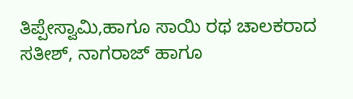ತಿಪ್ಪೇಸ್ವಾಮಿ,ಹಾಗೂ ಸಾಯಿ ರಥ ಚಾಲಕರಾದ ಸತೀಶ್, ನಾಗರಾಜ್ ಹಾಗೂ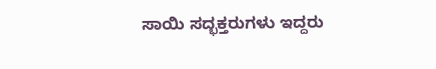ಸಾಯಿ ಸದ್ಭಕ್ತರುಗಳು ಇದ್ದರು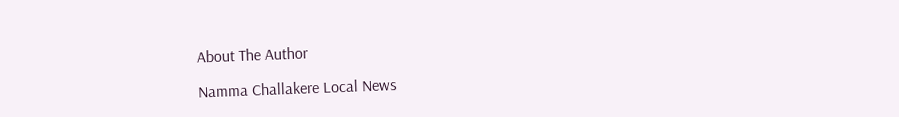About The Author

Namma Challakere Local News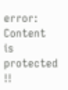error: Content is protected !!